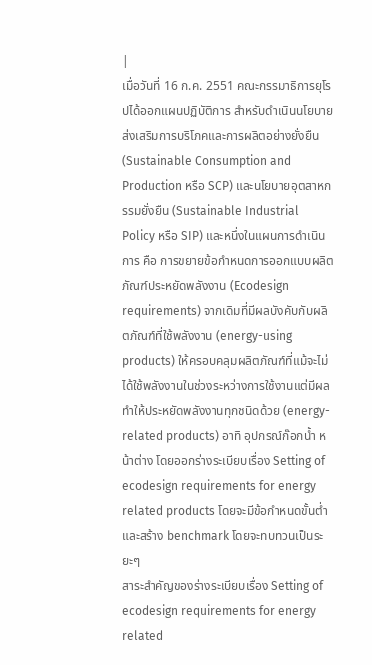|
เมื่อวันที่ 16 ก.ค. 2551 คณะกรรมาธิการยุโรปได้ออกแผนปฏิบัติการ สำหรับดำเนินนโยบายส่งเสริมการบริโภคและการผลิตอย่างยั่งยืน (Sustainable Consumption and Production หรือ SCP) และนโยบายอุตสาหกรรมยั่งยืน (Sustainable Industrial Policy หรือ SIP) และหนึ่งในแผนการดำเนินการ คือ การขยายข้อกำหนดการออกแบบผลิตภัณฑ์ประหยัดพลังงาน (Ecodesign requirements) จากเดิมที่มีผลบังคับกับผลิตภัณฑ์ที่ใช้พลังงาน (energy-using products) ให้ครอบคลุมผลิตภัณฑ์ที่แม้จะไม่ได้ใช้พลังงานในช่วงระหว่างการใช้งานแต่มีผลทำให้ประหยัดพลังงานทุกชนิดด้วย (energy-related products) อาทิ อุปกรณ์ก๊อกน้ำ หน้าต่าง โดยออกร่างระเบียบเรื่อง Setting of ecodesign requirements for energy related products โดยจะมีข้อกำหนดขั้นต่ำและสร้าง benchmark โดยจะทบทวนเป็นระยะๆ
สาระสำคัญของร่างระเบียบเรื่อง Setting of ecodesign requirements for energy related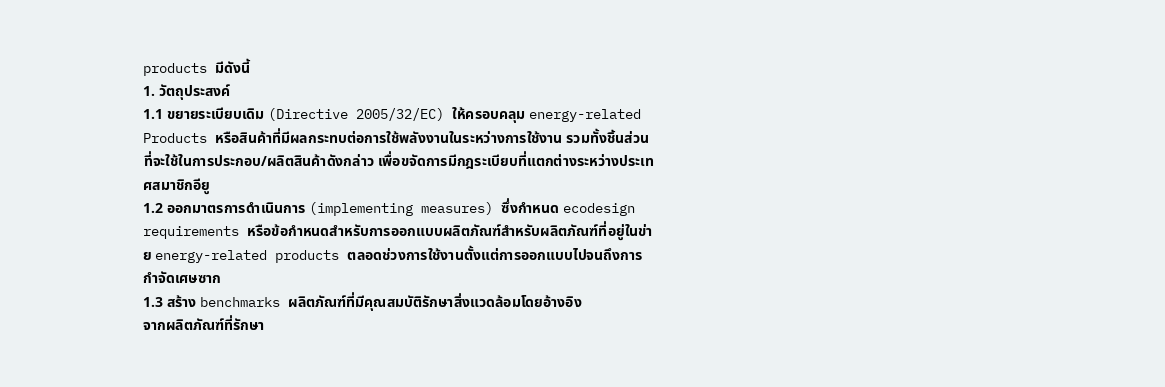products มีดังนี้
1. วัตถุประสงค์
1.1 ขยายระเบียบเดิม (Directive 2005/32/EC) ให้ครอบคลุม energy-related
Products หรือสินค้าที่มีผลกระทบต่อการใช้พลังงานในระหว่างการใช้งาน รวมทั้งชิ้นส่วนที่จะใช้ในการประกอบ/ผลิตสินค้าดังกล่าว เพื่อขจัดการมีกฎระเบียบที่แตกต่างระหว่างประเทศสมาชิกอียู
1.2 ออกมาตรการดำเนินการ (implementing measures) ซึ่งกำหนด ecodesign
requirements หรือข้อกำหนดสำหรับการออกแบบผลิตภัณฑ์สำหรับผลิตภัณฑ์ที่อยู่ในข่าย energy-related products ตลอดช่วงการใช้งานตั้งแต่การออกแบบไปจนถึงการกำจัดเศษซาก
1.3 สร้าง benchmarks ผลิตภัณฑ์ที่มีคุณสมบัติรักษาสิ่งแวดล้อมโดยอ้างอิง
จากผลิตภัณฑ์ที่รักษา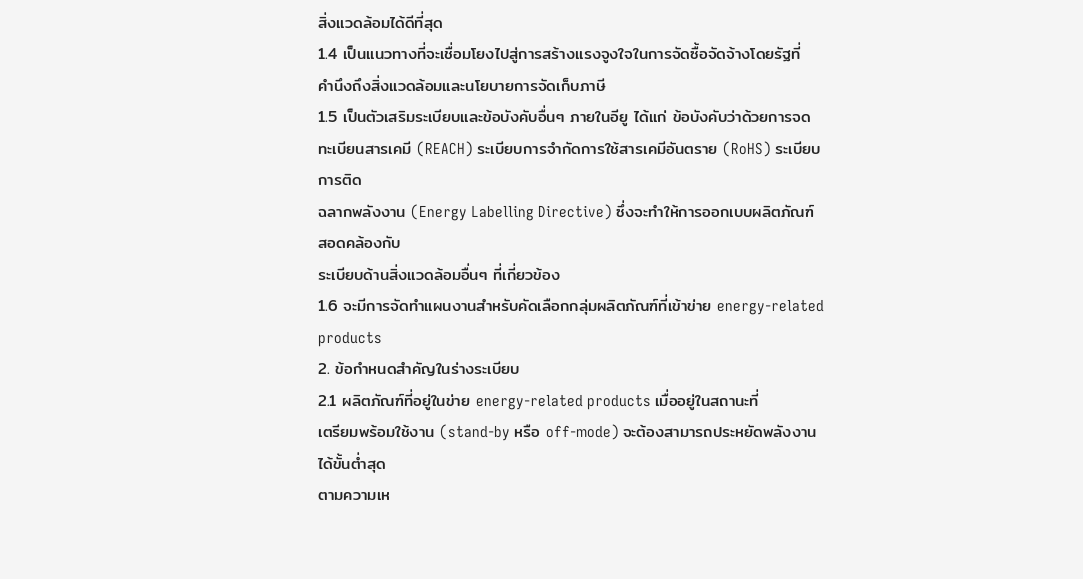สิ่งแวดล้อมได้ดีที่สุด
1.4 เป็นแนวทางที่จะเชื่อมโยงไปสู่การสร้างแรงจูงใจในการจัดซื้อจัดจ้างโดยรัฐที่
คำนึงถึงสิ่งแวดล้อมและนโยบายการจัดเก็บภาษี
1.5 เป็นตัวเสริมระเบียบและข้อบังคับอื่นๆ ภายในอียู ได้แก่ ข้อบังคับว่าด้วยการจด
ทะเบียนสารเคมี (REACH) ระเบียบการจำกัดการใช้สารเคมีอันตราย (RoHS) ระเบียบการติด
ฉลากพลังงาน (Energy Labelling Directive) ซึ่งจะทำให้การออกเบบผลิตภัณฑ์สอดคล้องกับ
ระเบียบด้านสิ่งแวดล้อมอื่นๆ ที่เกี่ยวข้อง
1.6 จะมีการจัดทำแผนงานสำหรับคัดเลือกกลุ่มผลิตภัณฑ์ที่เข้าข่าย energy-related
products
2. ข้อกำหนดสำคัญในร่างระเบียบ
2.1 ผลิตภัณฑ์ที่อยู่ในข่าย energy-related products เมื่ออยู่ในสถานะที่
เตรียมพร้อมใช้งาน (stand-by หรือ off-mode) จะต้องสามารถประหยัดพลังงานได้ขั้นต่ำสุด
ตามความเห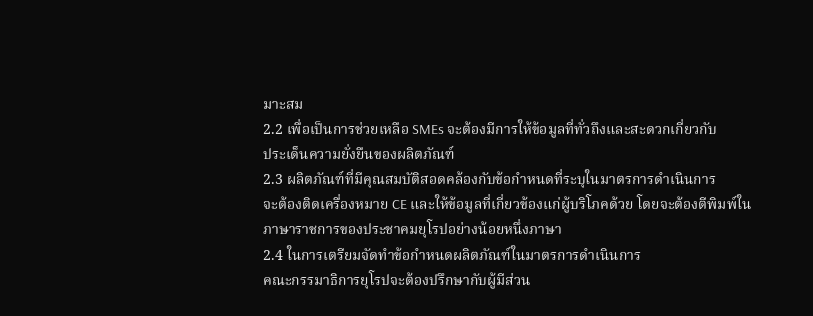มาะสม
2.2 เพื่อเป็นการช่วยเหลือ SMEs จะต้องมีการให้ข้อมูลที่ทั่วถึงและสะดวกเกี่ยวกับ
ประเด็นความยั่งยืนของผลิตภัณฑ์
2.3 ผลิตภัณฑ์ที่มีคุณสมบัติสอดคล้องกับข้อกำหนดที่ระบุในมาตรการดำเนินการ
จะต้องติดเครื่องหมาย CE และให้ข้อมูลที่เกี่ยวข้องแก่ผู้บริโภคด้วย โดยจะต้องตีพิมพ์ในภาษาราชการของประชาคมยุโรปอย่างน้อยหนึ่งภาษา
2.4 ในการเตรียมจัดทำข้อกำหนดผลิตภัณฑ์ในมาตรการดำเนินการ
คณะกรรมาธิการยุโรปจะต้องปรึกษากับผู้มีส่วน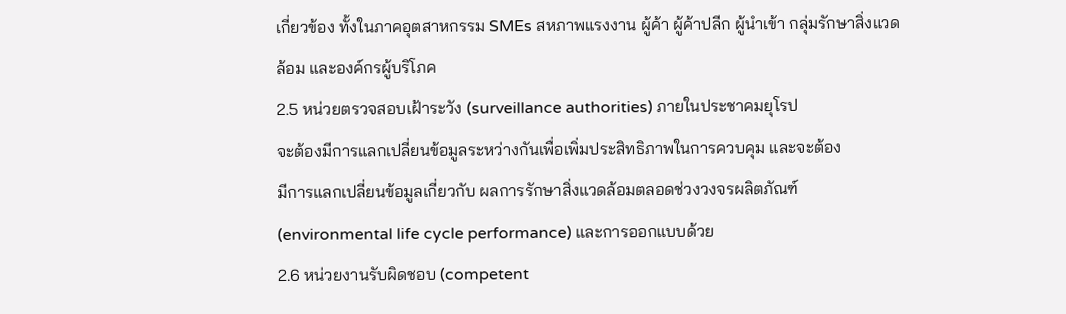เกี่ยวข้อง ทั้งในภาคอุตสาหกรรม SMEs สหภาพแรงงาน ผู้ค้า ผู้ค้าปลีก ผู้นำเข้า กลุ่มรักษาสิ่งแวดล้อม และองค์กรผู้บริโภค
2.5 หน่วยตรวจสอบเฝ้าระวัง (surveillance authorities) ภายในประชาคมยุโรป
จะต้องมีการแลกเปลี่ยนข้อมูลระหว่างกันเพื่อเพิ่มประสิทธิภาพในการควบคุม และจะต้อง
มีการแลกเปลี่ยนข้อมูลเกี่ยวกับ ผลการรักษาสิ่งแวดล้อมตลอดช่วงวงจรผลิตภัณฑ์ (environmental life cycle performance) และการออกแบบด้วย
2.6 หน่วยงานรับผิดชอบ (competent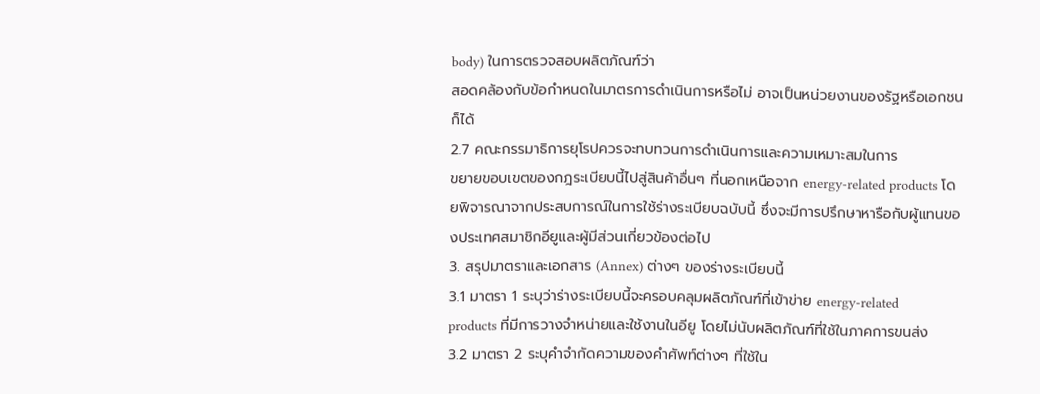body) ในการตรวจสอบผลิตภัณฑ์ว่า
สอดคล้องกับข้อกำหนดในมาตรการดำเนินการหรือไม่ อาจเป็นหน่วยงานของรัฐหรือเอกชนก็ได้
2.7 คณะกรรมาธิการยุโรปควรจะทบทวนการดำเนินการและความเหมาะสมในการ
ขยายขอบเขตของกฎระเบียบนี้ไปสู่สินค้าอื่นๆ ที่นอกเหนือจาก energy-related products โดยพิจารณาจากประสบการณ์ในการใช้ร่างระเบียบฉบับนี้ ซึ่งจะมีการปรึกษาหารือกับผู้แทนของประเทศสมาชิกอียูและผู้มีส่วนเกี่ยวข้องต่อไป
3. สรุปมาตราและเอกสาร (Annex) ต่างๆ ของร่างระเบียบนี้
3.1 มาตรา 1 ระบุว่าร่างระเบียบนี้จะครอบคลุมผลิตภัณฑ์ที่เข้าข่าย energy-related
products ที่มีการวางจำหน่ายและใช้งานในอียู โดยไม่นับผลิตภัณฑ์ที่ใช้ในภาคการขนส่ง
3.2 มาตรา 2 ระบุคำจำกัดความของคำศัพท์ต่างๆ ที่ใช้ใน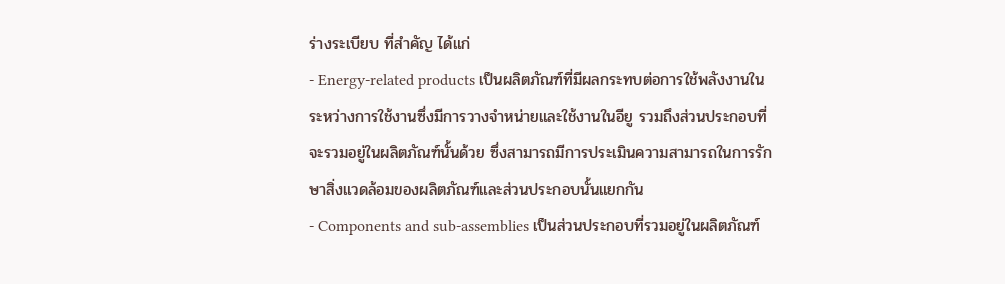ร่างระเบียบ ที่สำคัญ ได้แก่
- Energy-related products เป็นผลิตภัณฑ์ที่มีผลกระทบต่อการใช้พลังงานในระหว่างการใช้งานซึ่งมีการวางจำหน่ายและใช้งานในอียู รวมถึงส่วนประกอบที่จะรวมอยู่ในผลิตภัณฑ์นั้นด้วย ซึ่งสามารถมีการประเมินความสามารถในการรักษาสิ่งแวดล้อมของผลิตภัณฑ์และส่วนประกอบนั้นแยกกัน
- Components and sub-assemblies เป็นส่วนประกอบที่รวมอยู่ในผลิตภัณฑ์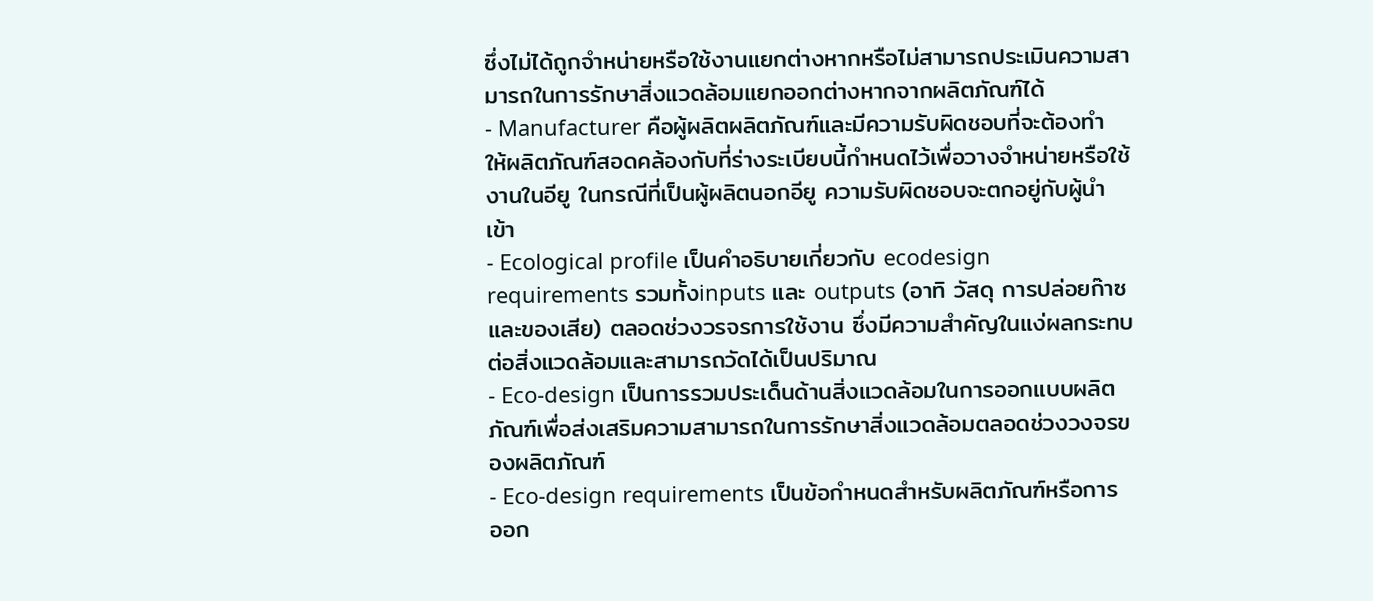ซึ่งไม่ได้ถูกจำหน่ายหรือใช้งานแยกต่างหากหรือไม่สามารถประเมินความสามารถในการรักษาสิ่งแวดล้อมแยกออกต่างหากจากผลิตภัณฑ์ได้
- Manufacturer คือผู้ผลิตผลิตภัณฑ์และมีความรับผิดชอบที่จะต้องทำให้ผลิตภัณฑ์สอดคล้องกับที่ร่างระเบียบนี้กำหนดไว้เพื่อวางจำหน่ายหรือใช้งานในอียู ในกรณีที่เป็นผู้ผลิตนอกอียู ความรับผิดชอบจะตกอยู่กับผู้นำเข้า
- Ecological profile เป็นคำอธิบายเกี่ยวกับ ecodesign requirements รวมทั้งinputs และ outputs (อาทิ วัสดุ การปล่อยก๊าซ และของเสีย) ตลอดช่วงวรจรการใช้งาน ซึ่งมีความสำคัญในแง่ผลกระทบต่อสิ่งแวดล้อมและสามารถวัดได้เป็นปริมาณ
- Eco-design เป็นการรวมประเด็นด้านสิ่งแวดล้อมในการออกแบบผลิตภัณฑ์เพื่อส่งเสริมความสามารถในการรักษาสิ่งแวดล้อมตลอดช่วงวงจรของผลิตภัณฑ์
- Eco-design requirements เป็นข้อกำหนดสำหรับผลิตภัณฑ์หรือการออก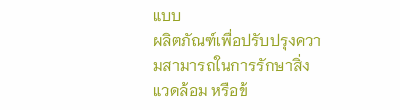แบบ
ผลิตภัณฑ์เพื่อปรับปรุงความสามารถในการรักษาสิ่งแวดล้อม หรือข้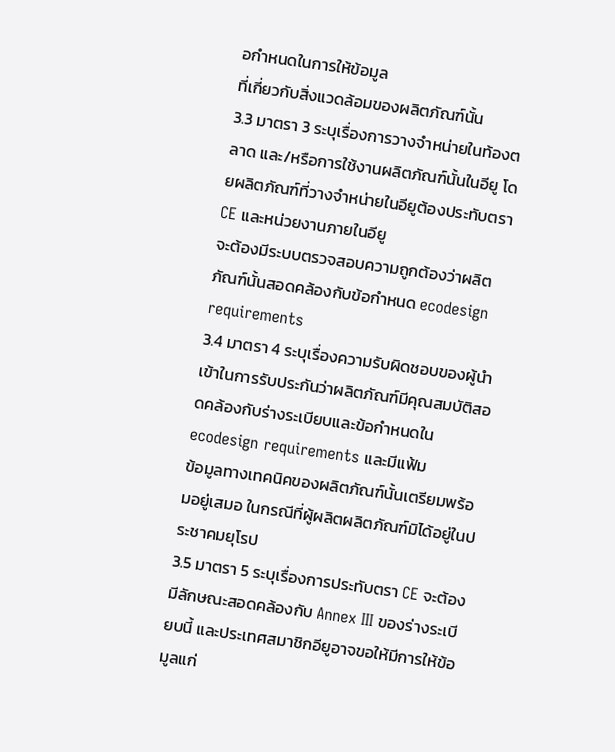อกำหนดในการให้ข้อมูล
ที่เกี่ยวกับสิ่งแวดล้อมของผลิตภัณฑ์นั้น
3.3 มาตรา 3 ระบุเรื่องการวางจำหน่ายในท้องตลาด และ/หรือการใช้งานผลิตภัณฑ์นั้นในอียู โดยผลิตภัณฑ์ที่วางจำหน่ายในอียูต้องประทับตรา CE และหน่วยงานภายในอียู
จะต้องมีระบบตรวจสอบความถูกต้องว่าผลิตภัณฑ์นั้นสอดคล้องกับข้อกำหนด ecodesign requirements
3.4 มาตรา 4 ระบุเรื่องความรับผิดชอบของผู้นำเข้าในการรับประกันว่าผลิตภัณฑ์มีคุณสมบัติสอดคล้องกับร่างระเบียบและข้อกำหนดใน ecodesign requirements และมีแฟ้ม
ข้อมูลทางเทคนิคของผลิตภัณฑ์นั้นเตรียมพร้อมอยู่เสมอ ในกรณีที่ผู้ผลิตผลิตภัณฑ์มิได้อยู่ในประชาคมยุโรป
3.5 มาตรา 5 ระบุเรื่องการประทับตรา CE จะต้องมีลักษณะสอดคล้องกับ Annex III ของร่างระเบียบนี้ และประเทศสมาชิกอียูอาจขอให้มีการให้ข้อมูลแก่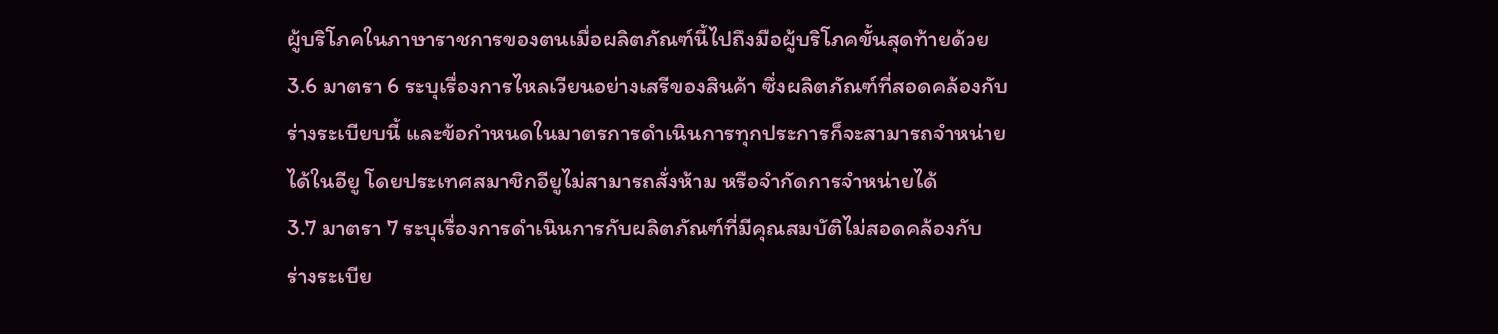ผู้บริโภคในภาษาราชการของตนเมื่อผลิตภัณฑ์นี้ไปถึงมือผู้บริโภคขั้นสุดท้ายด้วย
3.6 มาตรา 6 ระบุเรื่องการไหลเวียนอย่างเสรีของสินค้า ซึ่งผลิตภัณฑ์ที่สอดคล้องกับร่างระเบียบนี้ และข้อกำหนดในมาตรการดำเนินการทุกประการก็จะสามารถจำหน่ายได้ในอียู โดยประเทศสมาชิกอียูไม่สามารถสั่งห้าม หรือจำกัดการจำหน่ายได้
3.7 มาตรา 7 ระบุเรื่องการดำเนินการกับผลิตภัณฑ์ที่มีคุณสมบัติไม่สอดคล้องกับ
ร่างระเบีย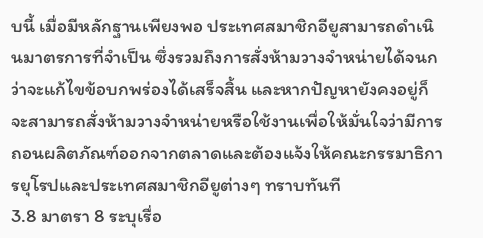บนี้ เมื่อมีหลักฐานเพียงพอ ประเทศสมาชิกอียูสามารถดำเนินมาตรการที่จำเป็น ซึ่งรวมถึงการสั่งห้ามวางจำหน่ายได้จนกว่าจะแก้ไขข้อบกพร่องได้เสร็จสิ้น และหากปัญหายังคงอยู่ก็จะสามารถสั่งห้ามวางจำหน่ายหรือใช้งานเพื่อให้มั่นใจว่ามีการถอนผลิตภัณฑ์ออกจากตลาดและต้องแจ้งให้คณะกรรมาธิการยุโรปและประเทศสมาชิกอียูต่างๆ ทราบทันที
3.8 มาตรา 8 ระบุเรื่อ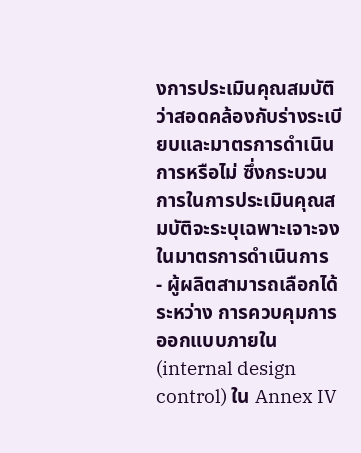งการประเมินคุณสมบัติว่าสอดคล้องกับร่างระเบียบและมาตรการดำเนินการหรือไม่ ซึ่งกระบวนการในการประเมินคุณสมบัติจะระบุเฉพาะเจาะจงในมาตรการดำเนินการ
- ผู้ผลิตสามารถเลือกได้ระหว่าง การควบคุมการออกแบบภายใน (internal design
control) ใน Annex IV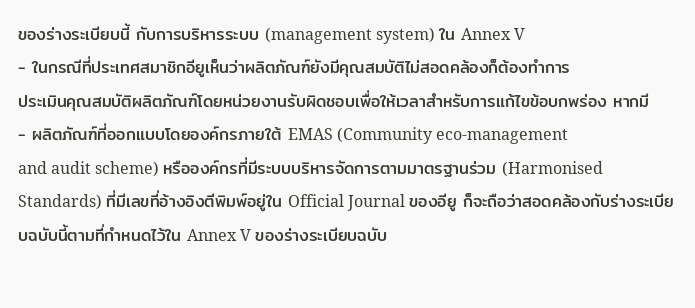ของร่างระเบียบนี้ กับการบริหารระบบ (management system) ใน Annex V
- ในกรณีที่ประเทศสมาชิกอียูเห็นว่าผลิตภัณฑ์ยังมีคุณสมบัติไม่สอดคล้องก็ต้องทำการ
ประเมินคุณสมบัติผลิตภัณฑ์โดยหน่วยงานรับผิดชอบเพื่อให้เวลาสำหรับการแก้ไขข้อบกพร่อง หากมี
- ผลิตภัณฑ์ที่ออกแบบโดยองค์กรภายใต้ EMAS (Community eco-management
and audit scheme) หรือองค์กรที่มีระบบบริหารจัดการตามมาตรฐานร่วม (Harmonised Standards) ที่มีเลขที่อ้างอิงตีพิมพ์อยู่ใน Official Journal ของอียู ก็จะถือว่าสอดคล้องกับร่างระเบียบฉบับนี้ตามที่กำหนดไว้ใน Annex V ของร่างระเบียบฉบับ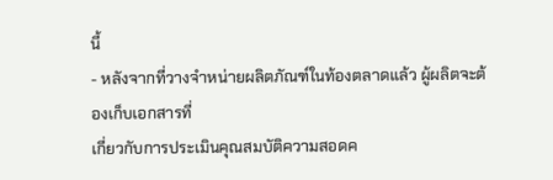นี้
- หลังจากที่วางจำหน่ายผลิตภัณฑ์ในท้องตลาดแล้ว ผู้ผลิตจะต้องเก็บเอกสารที่
เกี่ยวกับการประเมินคุณสมบัติความสอดค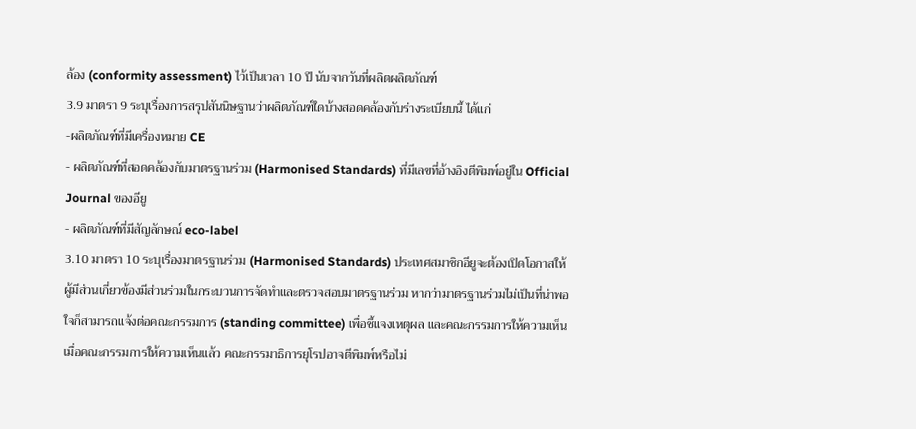ล้อง (conformity assessment) ไว้เป็นเวลา 10 ปี นับจากวันที่ผลิตผลิตภัณฑ์
3.9 มาตรา 9 ระบุเรื่องการสรุปสันนิษฐานว่าผลิตภัณฑ์ใดบ้างสอดคล้องกับร่างระเบียบนี้ ได้แก่
-ผลิตภัณฑ์ที่มีเครื่องหมาย CE
- ผลิตภัณฑ์ที่สอดคล้องกับมาตรฐานร่วม (Harmonised Standards) ที่มีเลขที่อ้างอิงตีพิมพ์อยู่ใน Official Journal ของอียู
- ผลิตภัณฑ์ที่มีสัญลักษณ์ eco-label
3.10 มาตรา 10 ระบุเรื่องมาตรฐานร่วม (Harmonised Standards) ประเทศสมาชิกอียูจะต้องเปิดโอกาสให้ผู้มีส่วนเกี่ยวข้องมีส่วนร่วมในกระบวนการจัดทำและตรวจสอบมาตรฐานร่วม หากว่ามาตรฐานร่วมไม่เป็นที่น่าพอใจก็สามารถแจ้งต่อคณะกรรมการ (standing committee) เพื่อชี้แจงเหตุผล และคณะกรรมการให้ความเห็น เมื่อคณะกรรมการให้ความเห็นแล้ว คณะกรรมาธิการยุโรปอาจตีพิมพ์หรือไม่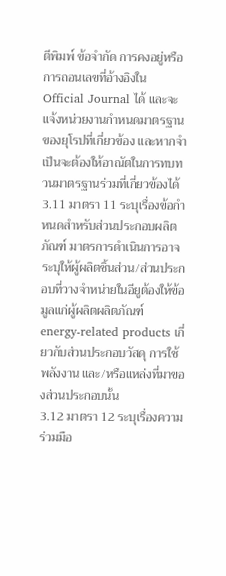ตีพิมพ์ ข้อจำกัด การคงอยู่หรือการถอนเลขที่อ้างอิงใน Official Journal ได้ และจะแจ้งหน่วยงานกำหนดมาตรฐานของยุโรปที่เกี่ยวข้อง และหากจำเป็นจะต้องให้อาณัตในการทบทวนมาตรฐานร่วมที่เกี่ยวข้องได้
3.11 มาตรา 11 ระบุเรื่องข้อกำหนดสำหรับส่วนประกอบผลิตภัณฑ์ มาตรการดำเนินการอาจระบุให้ผู้ผลิตชิ้นส่วน/ส่วนประกอบที่วางจำหน่ายในอียูต้องให้ข้อมูลแก่ผู้ผลิตผลิตภัณฑ์ energy-related products เกี่ยวกับส่วนประกอบวัสดุ การใช้พลังงาน และ/หรือแหล่งที่มาของส่วนประกอบนั้น
3.12 มาตรา 12 ระบุเรื่องความร่วมมือ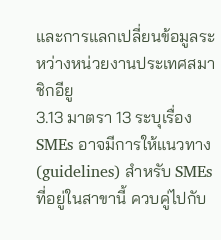และการแลกเปลี่ยนข้อมูลระหว่างหน่วยงานประเทศสมาชิกอียู
3.13 มาตรา 13 ระบุเรื่อง SMEs อาจมีการให้แนวทาง (guidelines) สำหรับ SMEs ที่อยู่ในสาขานี้ ควบคู่ไปกับ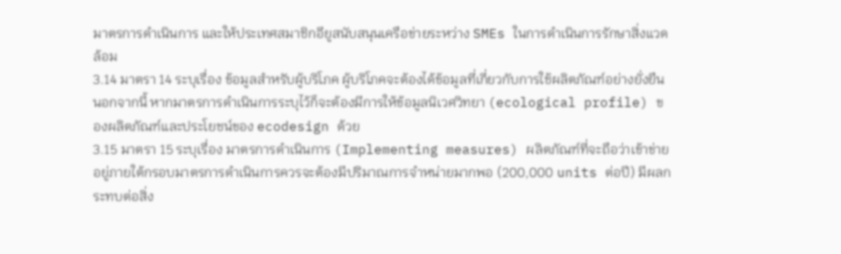มาตรการดำเนินการ และให้ประเทศสมาชิกอียูสนับสนุนเครือข่ายระหว่าง SMEs ในการดำเนินการรักษาสิ่งแวดล้อม
3.14 มาตรา 14 ระบุเรื่อง ข้อมูลสำหรับผู้บริโภค ผู้บริโภคจะต้องได้ข้อมูลที่เกี่ยวกับการใช้ผลิตภัณฑ์อย่างยั่งยืน นอกจากนี้ หากมาตรการดำเนินการระบุไว้ก็จะต้องมีการให้ข้อมูลนิเวศวิทยา (ecological profile) ของผลิตภัณฑ์และประโยชน์ของ ecodesign ด้วย
3.15 มาตรา 15 ระบุเรื่อง มาตรการดำเนินการ (Implementing measures) ผลิตภัณฑ์ที่จะถือว่าเข้าข่ายอยู่ภายใต้กรอบมาตรการดำเนินการควรจะต้องมีปริมาณการจำหน่ายมากพอ (200,000 units ต่อปี) มีผลกระทบต่อสิ่ง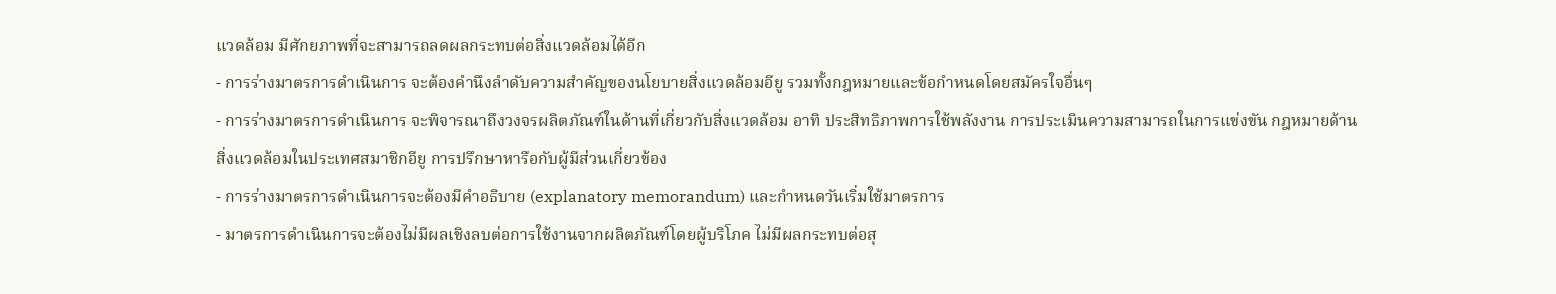แวดล้อม มีศักยภาพที่จะสามารถลดผลกระทบต่อสิ่งแวดล้อมได้อีก
- การร่างมาตรการดำเนินการ จะต้องคำนึงลำดับความสำคัญของนโยบายสิ่งแวดล้อมอียู รวมทั้งกฎหมายและข้อกำหนดโดยสมัครใจอื่นๆ
- การร่างมาตรการดำเนินการ จะพิจารณาถึงวงจรผลิตภัณฑ์ในด้านที่เกี่ยวกับสิ่งแวดล้อม อาทิ ประสิทธิภาพการใช้พลังงาน การประเมินความสามารถในการแข่งขัน กฎหมายด้านสิ่งแวดล้อมในประเทศสมาชิกอียู การปรึกษาหารือกับผู้มีส่วนเกี่ยวข้อง
- การร่างมาตรการดำเนินการจะต้องมีคำอธิบาย (explanatory memorandum) และกำหนดวันเริ่มใช้มาตรการ
- มาตรการดำเนินการจะต้องไม่มีผลเชิงลบต่อการใช้งานจากผลิตภัณฑ์โดยผู้บริโภค ไม่มีผลกระทบต่อสุ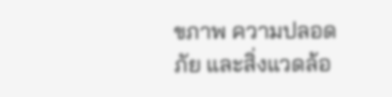ขภาพ ความปลอดภัย และสิ่งแวดล้อ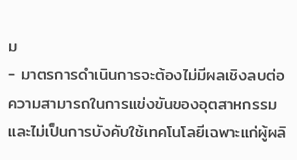ม
- มาตรการดำเนินการจะต้องไม่มีผลเชิงลบต่อความสามารถในการแข่งขันของอุตสาหกรรมและไม่เป็นการบังคับใช้เทคโนโลยีเฉพาะแก่ผู้ผลิ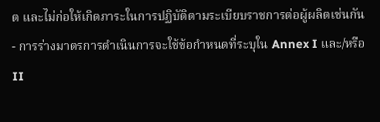ต และไม่ก่อให้เกิดภาระในการปฏิบัติตามระเบียบราชการต่อผู้ผลิตเช่นกัน
- การร่างมาตรการดำเนินการจะใช้ข้อกำหนดที่ระบุใน Annex I และ/หรือ II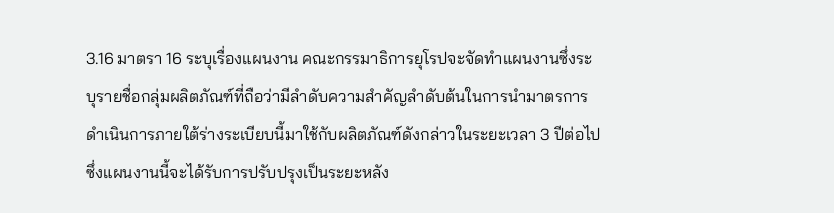3.16 มาตรา 16 ระบุเรื่องแผนงาน คณะกรรมาธิการยุโรปจะจัดทำแผนงานซึ่งระบุรายชื่อกลุ่มผลิตภัณฑ์ที่ถือว่ามีลำดับความสำคัญลำดับต้นในการนำมาตรการดำเนินการภายใต้ร่างระเบียบนี้มาใช้กับผลิตภัณฑ์ดังกล่าวในระยะเวลา 3 ปีต่อไป
ซึ่งแผนงานนี้จะได้รับการปรับปรุงเป็นระยะหลัง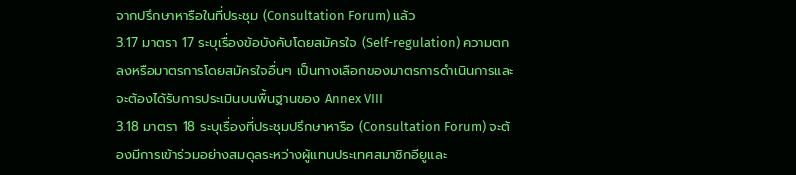จากปรึกษาหารือในที่ประชุม (Consultation Forum) แล้ว
3.17 มาตรา 17 ระบุเรื่องข้อบังคับโดยสมัครใจ (Self-regulation) ความตกลงหรือมาตรการโดยสมัครใจอื่นๆ เป็นทางเลือกของมาตรการดำเนินการและจะต้องได้รับการประเมินบนพื้นฐานของ Annex VIII
3.18 มาตรา 18 ระบุเรื่องที่ประชุมปรึกษาหารือ (Consultation Forum) จะต้องมีการเข้าร่วมอย่างสมดุลระหว่างผู้แทนประเทศสมาชิกอียูและ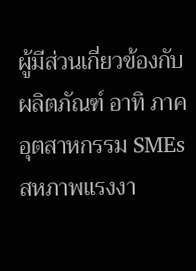ผู้มีส่วนเกี่ยวข้องกับผลิตภัณฑ์ อาทิ ภาค
อุตสาหกรรม SMEs สหภาพแรงงา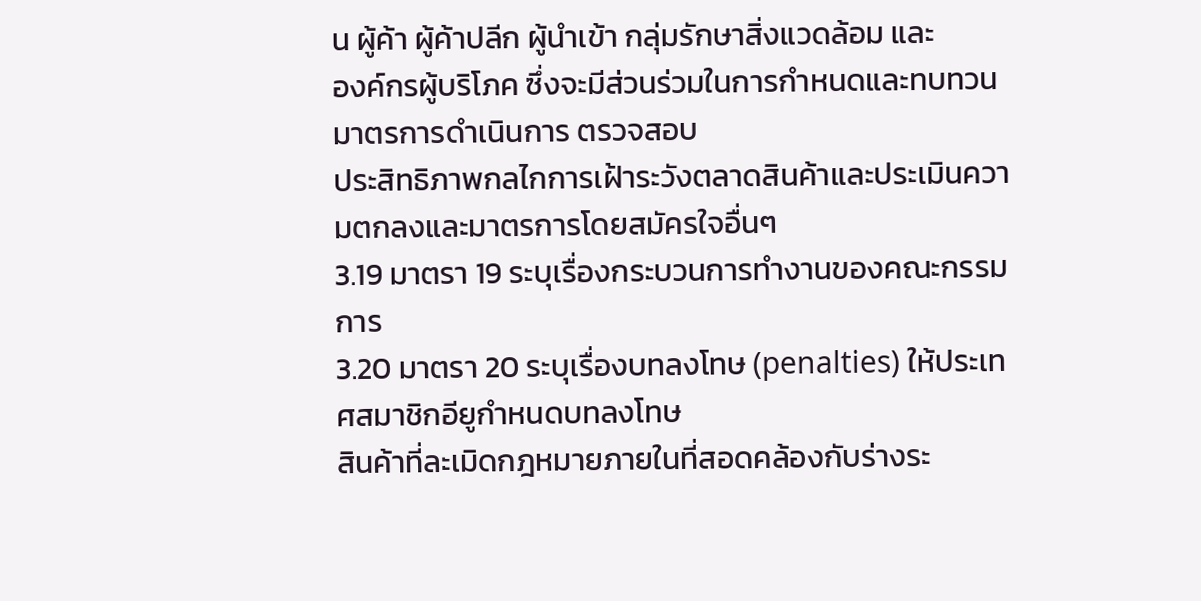น ผู้ค้า ผู้ค้าปลีก ผู้นำเข้า กลุ่มรักษาสิ่งแวดล้อม และ
องค์กรผู้บริโภค ซึ่งจะมีส่วนร่วมในการกำหนดและทบทวนมาตรการดำเนินการ ตรวจสอบ
ประสิทธิภาพกลไกการเฝ้าระวังตลาดสินค้าและประเมินความตกลงและมาตรการโดยสมัครใจอื่นๆ
3.19 มาตรา 19 ระบุเรื่องกระบวนการทำงานของคณะกรรมการ
3.20 มาตรา 20 ระบุเรื่องบทลงโทษ (penalties) ให้ประเทศสมาชิกอียูกำหนดบทลงโทษ
สินค้าที่ละเมิดกฎหมายภายในที่สอดคล้องกับร่างระ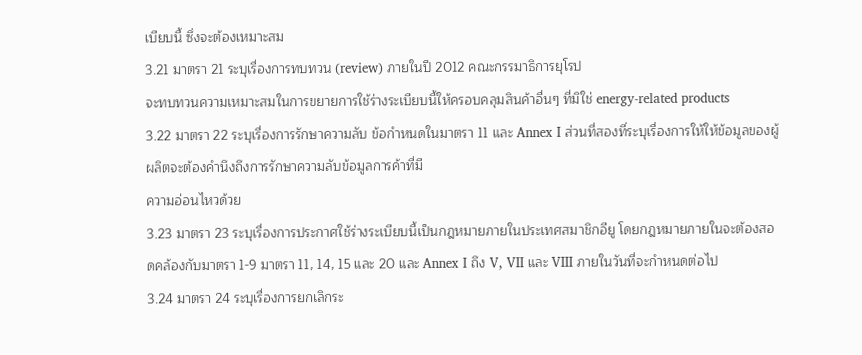เบียบนี้ ซึ่งจะต้องเหมาะสม
3.21 มาตรา 21 ระบุเรื่องการทบทวน (review) ภายในปี 2012 คณะกรรมาธิการยุโรป
จะทบทวนความเหมาะสมในการขยายการใช้ร่างระเบียบนี้ให้ครอบคลุมสินค้าอื่นๆ ที่มิใช่ energy-related products
3.22 มาตรา 22 ระบุเรื่องการรักษาความลับ ข้อกำหนดในมาตรา 11 และ Annex I ส่วนที่สองที่ระบุเรื่องการให้ให้ข้อมูลของผู้ผลิตจะต้องคำนึงถึงการรักษาความลับข้อมูลการค้าที่มี
ความอ่อนไหวด้วย
3.23 มาตรา 23 ระบุเรื่องการประกาศใช้ร่างระเบียบนี้เป็นกฎหมายภายในประเทศสมาชิกอียู โดยกฎหมายภายในจะต้องสอดคล้องกับมาตรา 1-9 มาตรา 11, 14, 15 และ 20 และ Annex I ถึง V, VII และ VIII ภายในวันที่จะกำหนดต่อไป
3.24 มาตรา 24 ระบุเรื่องการยกเลิกระ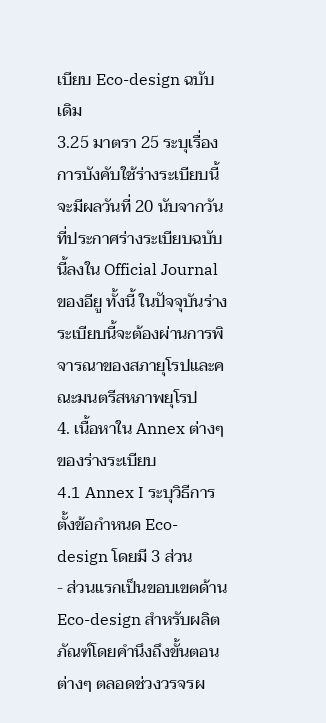เบียบ Eco-design ฉบับเดิม
3.25 มาตรา 25 ระบุเรื่องการบังคับใช้ร่างระเบียบนี้จะมีผลวันที่ 20 นับจากวันที่ประกาศร่างระเบียบฉบับนี้ลงใน Official Journal ของอียู ทั้งนี้ ในปัจจุบันร่างระเบียบนี้จะต้องผ่านการพิจารณาของสภายุโรปและคณะมนตรีสหภาพยุโรป
4. เนื้อหาใน Annex ต่างๆ ของร่างระเบียบ
4.1 Annex I ระบุวิธีการตั้งข้อกำหนด Eco-design โดยมี 3 ส่วน
- ส่วนแรกเป็นขอบเขตด้าน Eco-design สำหรับผลิตภัณฑ์โดยคำนึงถึงขั้นตอนต่างๆ ตลอดช่วงวรจรผ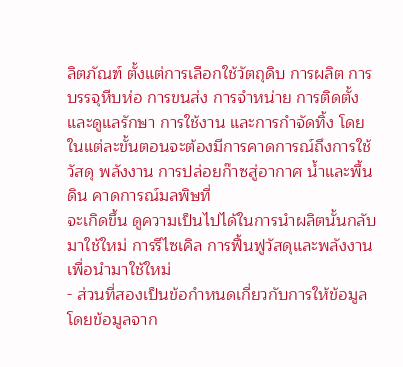ลิตภัณฑ์ ตั้งแต่การเลือกใช้วัตถุดิบ การผลิต การบรรจุหีบห่อ การขนส่ง การจำหน่าย การติดตั้งและดูแลรักษา การใช้งาน และการกำจัดทิ้ง โดยในแต่ละขั้นตอนจะต้องมีการคาดการณ์ถึงการใช้วัสดุ พลังงาน การปล่อยก๊าซสู่อากาศ น้ำและพื้นดิน คาดการณ์มลพิษที่
จะเกิดขึ้น ดูความเป็นไปได้ในการนำผลิตนั้นกลับมาใช้ใหม่ การรีไซเคิล การฟื้นฟูวัสดุและพลังงานเพื่อนำมาใช้ใหม่
- ส่วนที่สองเป็นข้อกำหนดเกี่ยวกับการให้ข้อมูล โดยข้อมูลจาก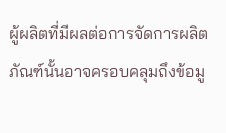ผู้ผลิตที่มีผลต่อการจัดการผลิตภัณฑ์นั้นอาจครอบคลุมถึงข้อมู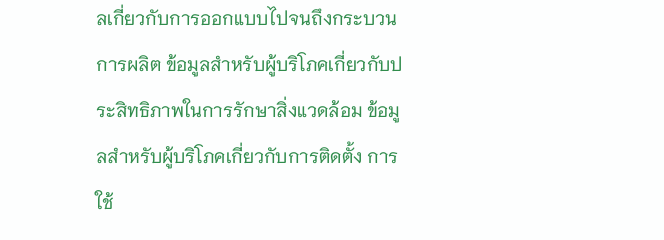ลเกี่ยวกับการออกแบบไปจนถึงกระบวนการผลิต ข้อมูลสำหรับผู้บริโภคเกี่ยวกับประสิทธิภาพในการรักษาสิ่งแวดล้อม ข้อมูลสำหรับผู้บริโภคเกี่ยวกับการติดตั้ง การใช้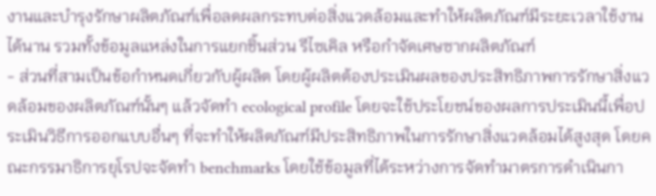งานและบำรุงรักษาผลิตภัณฑ์เพื่อลดผลกระทบต่อสิ่งแวดล้อมและทำให้ผลิตภัณฑ์มีระยะเวลาใช้งานได้นาน รวมทั้งข้อมูลแหล่งในการแยกชิ้นส่วน รีไซเคิล หรือกำจัดเศษซากผลิตภัณฑ์
- ส่วนที่สามเป็นข้อกำหนดเกี่ยวกับผู้ผลิต โดยผู้ผลิตต้องประเมินผลของประสิทธิภาพการรักษาสิ่งแวดล้อมของผลิตภัณฑ์นั้นๆ แล้วจัดทำ ecological profile โดยจะใช้ประโยชน์ของผลการประเมินนี้เพื่อประเมินวิธีการออกแบบอื่นๆ ที่จะทำให้ผลิตภัณฑ์มีประสิทธิภาพในการรักษาสิ่งแวดล้อมได้สูงสุด โดยคณะกรรมาธิการยุโรปจะจัดทำ benchmarks โดยใช้ข้อมูลที่ได้ระหว่างการจัดทำมาตรการดำเนินกา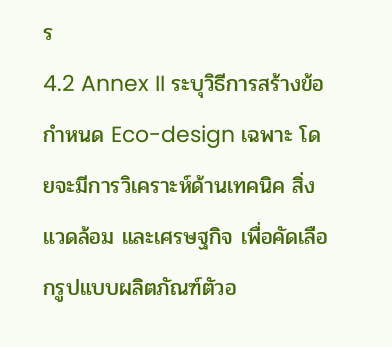ร
4.2 Annex II ระบุวิธีการสร้างข้อกำหนด Eco-design เฉพาะ โดยจะมีการวิเคราะห์ด้านเทคนิค สิ่งแวดล้อม และเศรษฐกิจ เพื่อคัดเลือกรูปแบบผลิตภัณฑ์ตัวอ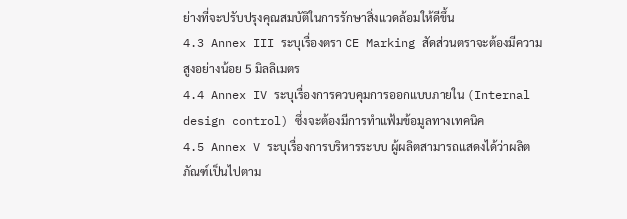ย่างที่จะปรับปรุงคุณสมบัติในการรักษาสิ่งแวดล้อมให้ดีขึ้น
4.3 Annex III ระบุเรื่องตรา CE Marking สัดส่วนตราจะต้องมีความสูงอย่างน้อย 5 มิลลิเมตร
4.4 Annex IV ระบุเรื่องการควบคุมการออกแบบภายใน (Internal design control) ซึ่งจะต้องมีการทำแฟ้มข้อมูลทางเทคนิค
4.5 Annex V ระบุเรื่องการบริหารระบบ ผู้ผลิตสามารถแสดงได้ว่าผลิตภัณฑ์เป็นไปตาม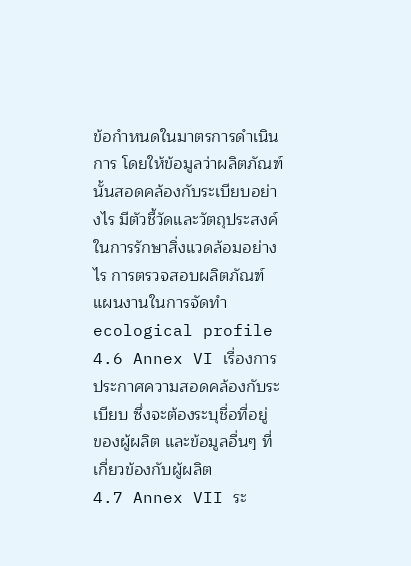ข้อกำหนดในมาตรการดำเนินการ โดยให้ข้อมูลว่าผลิตภัณฑ์นั้นสอดคล้องกับระเบียบอย่างไร มีตัวชี้วัดและวัตถุประสงค์ในการรักษาสิ่งแวดล้อมอย่างไร การตรวจสอบผลิตภัณฑ์ แผนงานในการจัดทำ ecological profile
4.6 Annex VI เรื่องการประกาศความสอดคล้องกับระเบียบ ซึ่งจะต้องระบุชื่อที่อยู่
ของผู้ผลิต และข้อมูลอื่นๆ ที่เกี่ยวข้องกับผู้ผลิต
4.7 Annex VII ระ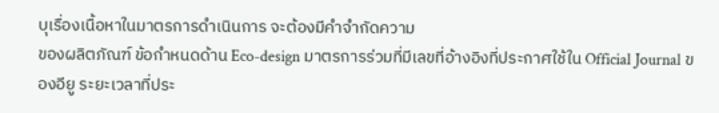บุเรื่องเนื้อหาในมาตรการดำเนินการ จะต้องมีคำจำกัดความ
ของผลิตภัณฑ์ ข้อกำหนดด้าน Eco-design มาตรการร่วมที่มีเลขที่อ้างอิงที่ประกาศใช้ใน Official Journal ของอียู ระยะเวลาที่ประ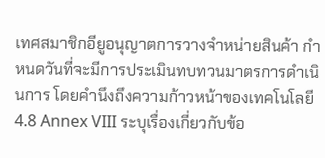เทศสมาชิกอียูอนุญาตการวางจำหน่ายสินค้า กำหนดวันที่จะมีการประเมินทบทวนมาตรการดำเนินการ โดยคำนึงถึงความก้าวหน้าของเทคโนโลยี
4.8 Annex VIII ระบุเรื่องเกี่ยวกับข้อ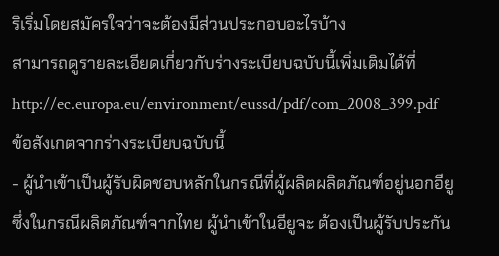ริเริ่มโดยสมัครใจว่าจะต้องมีส่วนประกอบอะไรบ้าง
สามารถดูรายละเอียดเกี่ยวกับร่างระเบียบฉบับนี้เพิ่มเติมได้ที่
http://ec.europa.eu/environment/eussd/pdf/com_2008_399.pdf
ข้อสังเกตจากร่างระเบียบฉบับนี้
- ผู้นำเข้าเป็นผู้รับผิดชอบหลักในกรณีที่ผู้ผลิตผลิตภัณฑ์อยู่นอกอียู ซึ่งในกรณีผลิตภัณฑ์จากไทย ผู้นำเข้าในอียูจะ ต้องเป็นผู้รับประกัน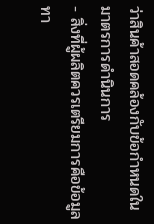ว่าสินค้าสอดคล้องกับข้อกำหนดในมาตรการดำนินการ
- สิ่งที่ผู้ผลิตควรเตรียมการคือข้อมูลทา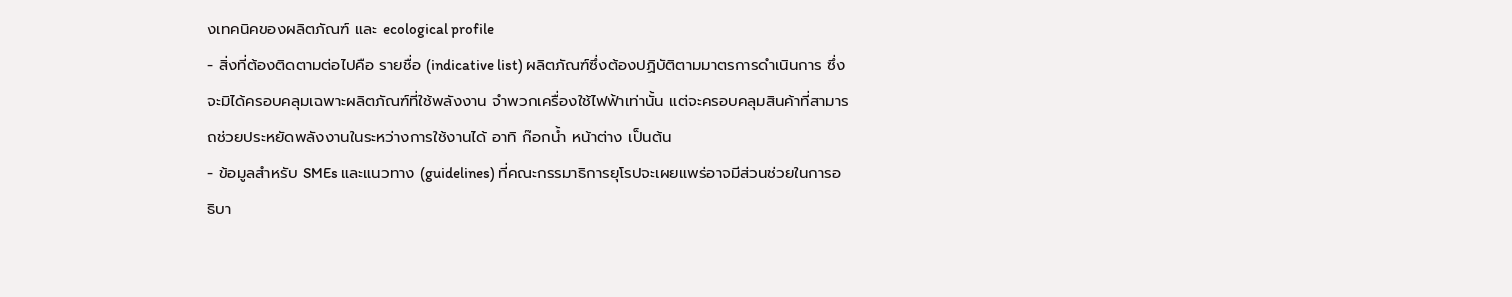งเทคนิคของผลิตภัณฑ์ และ ecological profile
- สิ่งที่ต้องติดตามต่อไปคือ รายชื่อ (indicative list) ผลิตภัณฑ์ซึ่งต้องปฏิบัติตามมาตรการดำเนินการ ซึ่งจะมิได้ครอบคลุมเฉพาะผลิตภัณฑ์ที่ใช้พลังงาน จำพวกเครื่องใช้ไฟฟ้าเท่านั้น แต่จะครอบคลุมสินค้าที่สามารถช่วยประหยัดพลังงานในระหว่างการใช้งานได้ อาทิ ก๊อกน้ำ หน้าต่าง เป็นต้น
- ข้อมูลสำหรับ SMEs และแนวทาง (guidelines) ที่คณะกรรมาธิการยุโรปจะเผยแพร่อาจมีส่วนช่วยในการอธิบา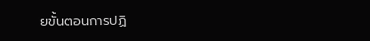ยขั้นตอนการปฏิ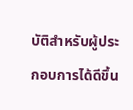บัติสำหรับผู้ประกอบการได้ดีขึ้น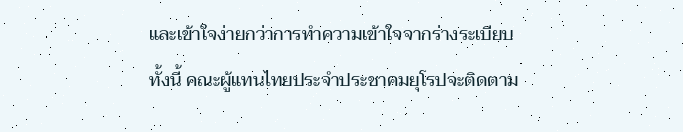และเข้าใจง่ายกว่าการทำความเข้าใจจากร่างระเบียบ
ทั้งนี้ คณะผู้แทนไทยประจำประชาคมยุโรปจะติดตาม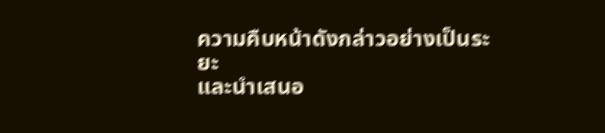ความคืบหน้าดังกล่าวอย่างเป็นระยะ
และนำเสนอ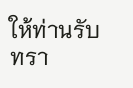ให้ท่านรับทรา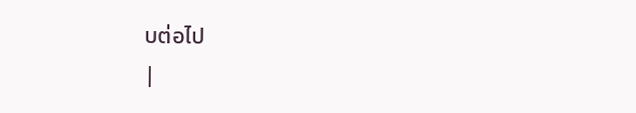บต่อไป
|